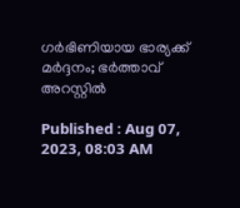ഗര്‍ഭിണിയായ ഭാര്യക്ക് മര്‍ദ്ദനം; ഭര്‍ത്താവ് അറസ്റ്റില്‍

Published : Aug 07, 2023, 08:03 AM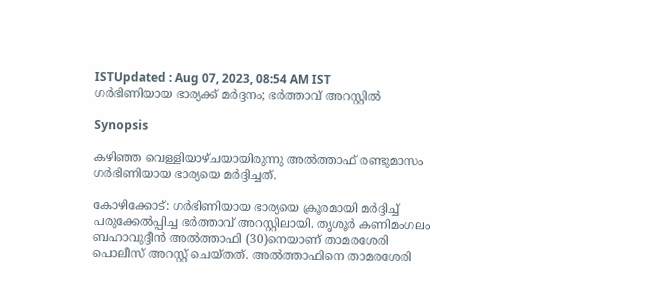ISTUpdated : Aug 07, 2023, 08:54 AM IST
ഗര്‍ഭിണിയായ ഭാര്യക്ക് മര്‍ദ്ദനം; ഭര്‍ത്താവ് അറസ്റ്റില്‍

Synopsis

കഴിഞ്ഞ വെള്ളിയാഴ്ചയായിരുന്നു അല്‍ത്താഫ് രണ്ടുമാസം ഗര്‍ഭിണിയായ ഭാര്യയെ മര്‍ദ്ദിച്ചത്.

കോഴിക്കോട്: ഗര്‍ഭിണിയായ ഭാര്യയെ ക്രൂരമായി മര്‍ദ്ദിച്ച് പരുക്കേല്‍പ്പിച്ച ഭര്‍ത്താവ് അറസ്റ്റിലായി. തൃശൂര്‍ കണിമംഗലം ബഹാവുദ്ദീന്‍ അല്‍ത്താഫി (30)നെയാണ് താമരശേരി പൊലീസ് അറസ്റ്റ് ചെയ്തത്. അല്‍ത്താഫിനെ താമരശേരി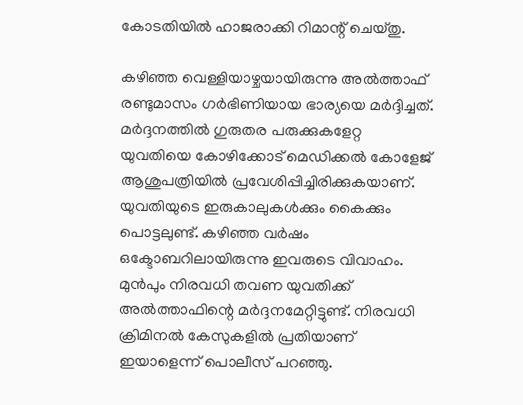കോടതിയില്‍ ഹാജരാക്കി റിമാന്റ് ചെയ്തു.

കഴിഞ്ഞ വെള്ളിയാഴ്ചയായിരുന്നു അല്‍ത്താഫ് രണ്ടുമാസം ഗര്‍ഭിണിയായ ഭാര്യയെ മര്‍ദ്ദിച്ചത്. മര്‍ദ്ദനത്തില്‍ ഗുരുതര പരുക്കുകളേറ്റ യുവതിയെ കോഴിക്കോട് മെഡിക്കല്‍ കോളേജ് ആശുപത്രിയില്‍ പ്രവേശിപ്പിച്ചിരിക്കുകയാണ്. യുവതിയുടെ ഇരുകാലുകള്‍ക്കും കൈക്കും പൊട്ടലുണ്ട്. കഴിഞ്ഞ വര്‍ഷം ഒക്ടോബറിലായിരുന്നു ഇവരുടെ വിവാഹം. മുന്‍പും നിരവധി തവണ യുവതിക്ക് അല്‍ത്താഫിന്റെ മര്‍ദ്ദനമേറ്റിട്ടുണ്ട്. നിരവധി ക്രിമിനല്‍ കേസുകളില്‍ പ്രതിയാണ് ഇയാളെന്ന് പൊലീസ് പറഞ്ഞു.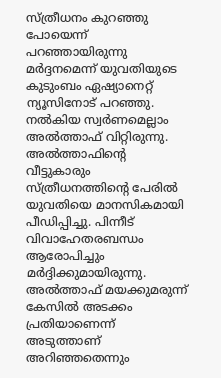സ്ത്രീധനം കുറഞ്ഞു പോയെന്ന് പറഞ്ഞായിരുന്നു മര്‍ദ്ദനമെന്ന് യുവതിയുടെ കുടുംബം ഏഷ്യാനെറ്റ് ന്യൂസിനോട് പറഞ്ഞു. നല്‍കിയ സ്വര്‍ണമെല്ലാം അല്‍ത്താഫ് വിറ്റിരുന്നു. അല്‍ത്താഫിന്റെ വീട്ടുകാരും സ്ത്രീധനത്തിന്റെ പേരില്‍ യുവതിയെ മാനസികമായി പീഡിപ്പിച്ചു. പിന്നീട് വിവാഹേതരബന്ധം ആരോപിച്ചും മര്‍ദ്ദിക്കുമായിരുന്നു. അല്‍ത്താഫ് മയക്കുമരുന്ന് കേസില്‍ അടക്കം പ്രതിയാണെന്ന് അടുത്താണ് അറിഞ്ഞതെന്നും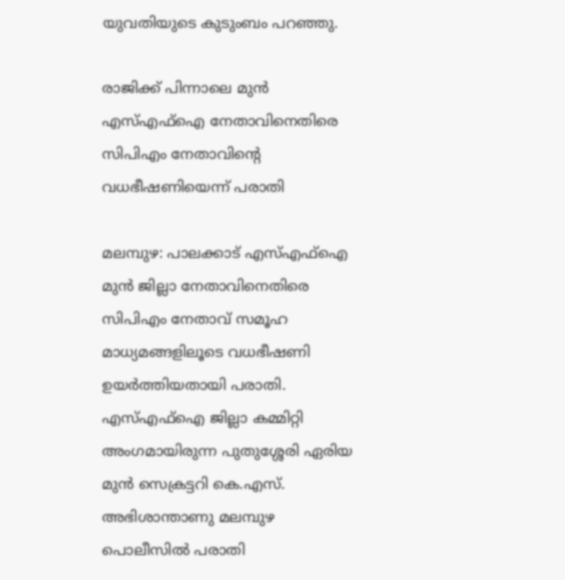യുവതിയുടെ കുടുംബം പറഞ്ഞു.

രാജിക്ക് പിന്നാലെ മുന്‍ എസ്എഫ്‌ഐ നേതാവിനെതിരെ സിപിഎം നേതാവിന്റെ വധഭീഷണിയെന്ന് പരാതി

മലമ്പുഴ: പാലക്കാട് എസ്എഫ്‌ഐ മുന്‍ ജില്ലാ നേതാവിനെതിരെ സിപിഎം നേതാവ് സമൂഹ മാധ്യമങ്ങളിലൂടെ വധഭീഷണി ഉയര്‍ത്തിയതായി പരാതി. എസ്എഫ്‌ഐ ജില്ലാ കമ്മിറ്റി അംഗമായിരുന്ന പുതുശ്ശേരി ഏരിയ മുന്‍ സെക്രട്ടറി കെ.എസ്. അഭിശാന്താണു മലമ്പുഴ പൊലീസില്‍ പരാതി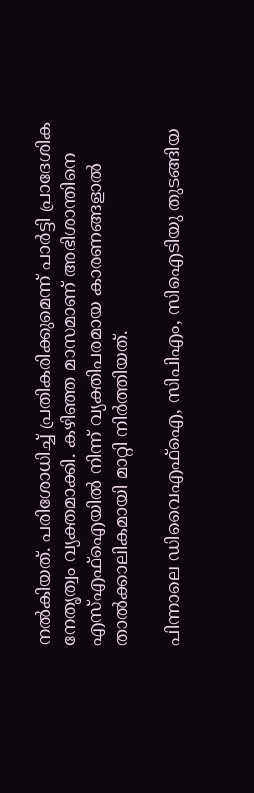നല്‍കിയത്. പരിശോധിച്ച് പ്രതികരിക്കുമെന്ന് പാര്‍ട്ടി പ്രാദേശിക നേതൃത്വം വ്യക്തമാക്കി. കഴിഞ്ഞ മാസമാണ് അഭിശാന്തിനെ എസ്എഫ്‌ഐയില്‍ നിന്ന് വ്യക്തിപരമായ കാരണങ്ങളാല്‍ താല്‍ക്കാലികമായി മാറ്റി നിര്‍ത്തിയത്.

പിന്നാലെ ഡിവൈഎഫ്‌ഐ, സിപിഎം, സിഐടിയു തുടങ്ങിയ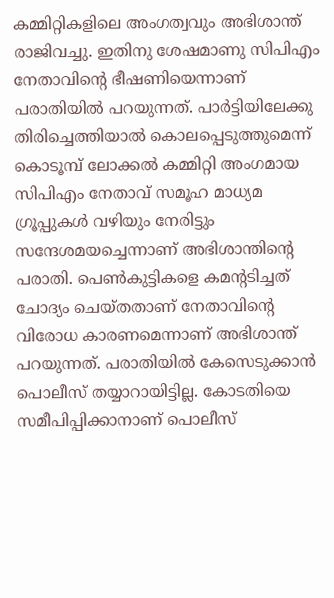കമ്മിറ്റികളിലെ അംഗത്വവും അഭിശാന്ത് രാജിവച്ചു. ഇതിനു ശേഷമാണു സിപിഎം നേതാവിന്റെ ഭീഷണിയെന്നാണ് പരാതിയില്‍ പറയുന്നത്. പാര്‍ട്ടിയിലേക്കു തിരിച്ചെത്തിയാല്‍ കൊലപ്പെടുത്തുമെന്ന് കൊടൂമ്പ് ലോക്കല്‍ കമ്മിറ്റി അംഗമായ സിപിഎം നേതാവ് സമൂഹ മാധ്യമ ഗ്രൂപ്പുകള്‍ വഴിയും നേരിട്ടും സന്ദേശമയച്ചെന്നാണ് അഭിശാന്തിന്റെ പരാതി. പെണ്‍കുട്ടികളെ കമന്റടിച്ചത് ചോദ്യം ചെയ്തതാണ് നേതാവിന്റെ വിരോധ കാരണമെന്നാണ് അഭിശാന്ത് പറയുന്നത്. പരാതിയില്‍ കേസെടുക്കാന്‍ പൊലീസ് തയ്യാറായിട്ടില്ല. കോടതിയെ സമീപിപ്പിക്കാനാണ് പൊലീസ്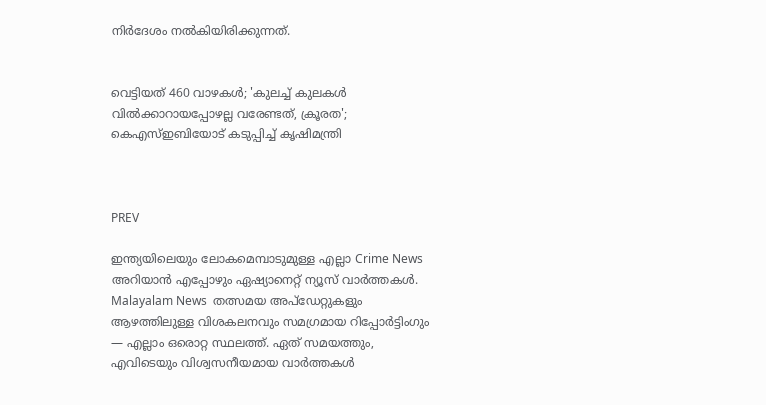നിര്‍ദേശം നല്‍കിയിരിക്കുന്നത്.


വെട്ടിയത് 460 വാഴകൾ; 'കുലച്ച് കുലകൾ വിൽക്കാറായപ്പോഴല്ല വരേണ്ടത്, ക്രൂരത'; കെഎസ്ഇബിയോട് കടുപ്പിച്ച് കൃഷിമന്ത്രി



PREV

ഇന്ത്യയിലെയും ലോകമെമ്പാടുമുള്ള എല്ലാ Crime News അറിയാൻ എപ്പോഴും ഏഷ്യാനെറ്റ് ന്യൂസ് വാർത്തകൾ. Malayalam News  തത്സമയ അപ്‌ഡേറ്റുകളും ആഴത്തിലുള്ള വിശകലനവും സമഗ്രമായ റിപ്പോർട്ടിംഗും — എല്ലാം ഒരൊറ്റ സ്ഥലത്ത്. ഏത് സമയത്തും, എവിടെയും വിശ്വസനീയമായ വാർത്തകൾ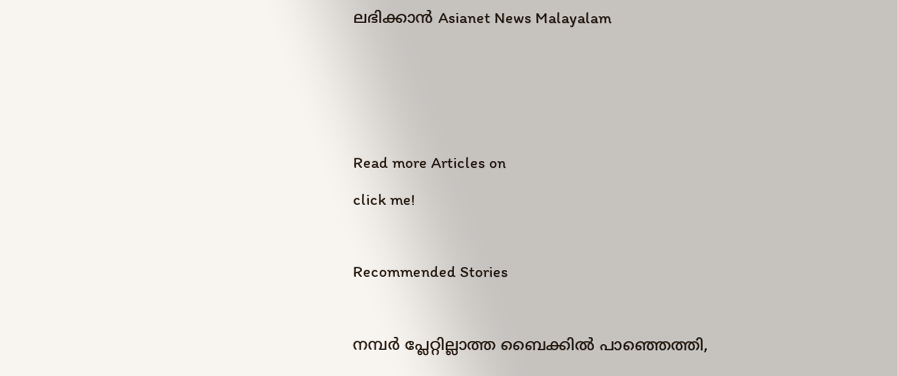ലഭിക്കാൻ Asianet News Malayalam



Read more Articles on
click me!

Recommended Stories

നമ്പർ പ്ലേറ്റില്ലാത്ത ബൈക്കിൽ പാഞ്ഞെത്തി,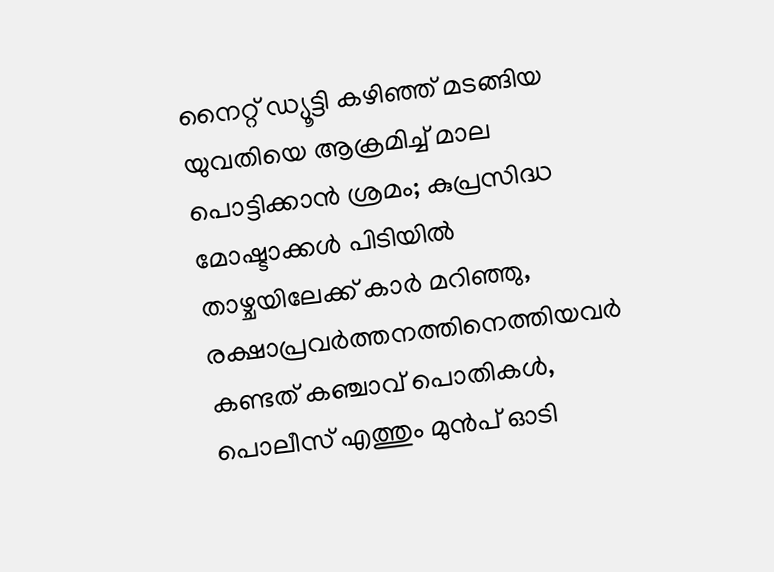നൈറ്റ് ഡ്യൂട്ടി കഴിഞ്ഞ് മടങ്ങിയ യുവതിയെ ആക്രമിച്ച് മാല പൊട്ടിക്കാൻ ശ്രമം; കുപ്രസിദ്ധ മോഷ്ടാക്കൾ പിടിയിൽ
താഴ്ചയിലേക്ക് കാർ മറിഞ്ഞു, രക്ഷാപ്രവർത്തനത്തിനെത്തിയവർ കണ്ടത് കഞ്ചാവ് പൊതികൾ, പൊലീസ് എത്തും മുൻപ് ഓടി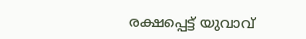രക്ഷപ്പെട്ട് യുവാവ്